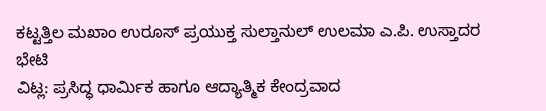ಕಟ್ಟತ್ತಿಲ ಮಖಾಂ ಉರೂಸ್ ಪ್ರಯುಕ್ತ ಸುಲ್ತಾನುಲ್ ಉಲಮಾ ಎ.ಪಿ. ಉಸ್ತಾದರ ಭೇಟಿ
ವಿಟ್ಲ: ಪ್ರಸಿದ್ಧ ಧಾರ್ಮಿಕ ಹಾಗೂ ಆದ್ಯಾತ್ಮಿಕ ಕೇಂದ್ರವಾದ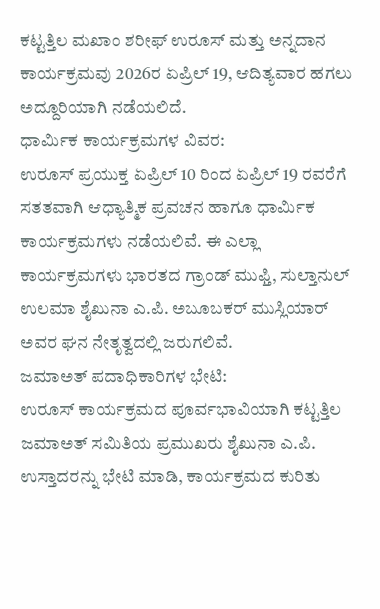ಕಟ್ಟತ್ತಿಲ ಮಖಾಂ ಶರೀಫ್ ಉರೂಸ್ ಮತ್ತು ಅನ್ನದಾನ ಕಾರ್ಯಕ್ರಮವು 2026ರ ಏಪ್ರಿಲ್ 19, ಆದಿತ್ಯವಾರ ಹಗಲು ಅದ್ದೂರಿಯಾಗಿ ನಡೆಯಲಿದೆ.
ಧಾರ್ಮಿಕ ಕಾರ್ಯಕ್ರಮಗಳ ವಿವರ:
ಉರೂಸ್ ಪ್ರಯುಕ್ತ ಏಪ್ರಿಲ್ 10 ರಿಂದ ಏಪ್ರಿಲ್ 19 ರವರೆಗೆ ಸತತವಾಗಿ ಆಧ್ಯಾತ್ಮಿಕ ಪ್ರವಚನ ಹಾಗೂ ಧಾರ್ಮಿಕ ಕಾರ್ಯಕ್ರಮಗಳು ನಡೆಯಲಿವೆ. ಈ ಎಲ್ಲಾ ಕಾರ್ಯಕ್ರಮಗಳು ಭಾರತದ ಗ್ರಾಂಡ್ ಮುಫ್ತಿ, ಸುಲ್ತಾನುಲ್ ಉಲಮಾ ಶೈಖುನಾ ಎ.ಪಿ. ಅಬೂಬಕರ್ ಮುಸ್ಲಿಯಾರ್ ಅವರ ಘನ ನೇತೃತ್ವದಲ್ಲಿ ಜರುಗಲಿವೆ.
ಜಮಾಅತ್ ಪದಾಧಿಕಾರಿಗಳ ಭೇಟಿ:
ಉರೂಸ್ ಕಾರ್ಯಕ್ರಮದ ಪೂರ್ವಭಾವಿಯಾಗಿ ಕಟ್ಟತ್ತಿಲ ಜಮಾಅತ್ ಸಮಿತಿಯ ಪ್ರಮುಖರು ಶೈಖುನಾ ಎ.ಪಿ. ಉಸ್ತಾದರನ್ನು ಭೇಟಿ ಮಾಡಿ, ಕಾರ್ಯಕ್ರಮದ ಕುರಿತು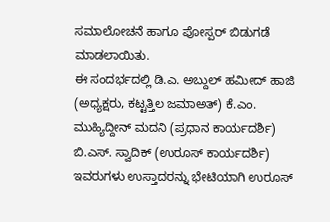ಸಮಾಲೋಚನೆ ಹಾಗೂ ಪೋಸ್ಪರ್ ಬಿಡುಗಡೆ ಮಾಡಲಾಯಿತು.
ಈ ಸಂದರ್ಭದಲ್ಲಿ ಡಿ.ಎ. ಅಬ್ದುಲ್ ಹಮೀದ್ ಹಾಜಿ (ಅಧ್ಯಕ್ಷರು, ಕಟ್ಟತ್ತಿಲ ಜಮಾಅತ್) ಕೆ.ಎಂ. ಮುಹ್ಯಿದ್ದೀನ್ ಮದನಿ (ಪ್ರಧಾನ ಕಾರ್ಯದರ್ಶಿ) ಬಿ.ಎಸ್. ಸ್ವಾದಿಕ್ (ಉರೂಸ್ ಕಾರ್ಯದರ್ಶಿ) ಇವರುಗಳು ಉಸ್ತಾದರನ್ನು ಭೇಟಿಯಾಗಿ ಉರೂಸ್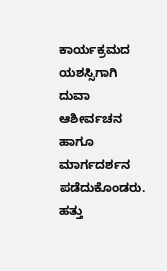ಕಾರ್ಯಕ್ರಮದ ಯಶಸ್ಸಿಗಾಗಿ ದುವಾ ಆಶೀರ್ವಚನ ಹಾಗೂ ಮಾರ್ಗದರ್ಶನ ಪಡೆದುಕೊಂಡರು.
ಹತ್ತು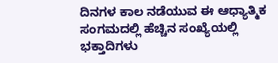ದಿನಗಳ ಕಾಲ ನಡೆಯುವ ಈ ಆಧ್ಯಾತ್ಮಿಕ ಸಂಗಮದಲ್ಲಿ ಹೆಚ್ಚಿನ ಸಂಖ್ಯೆಯಲ್ಲಿ ಭಕ್ತಾದಿಗಳು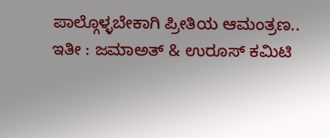ಪಾಲ್ಗೊಳ್ಳಬೇಕಾಗಿ ಪ್ರೀತಿಯ ಆಮಂತ್ರಣ..
ಇತೀ : ಜಮಾಅತ್ & ಉರೂಸ್ ಕಮಿಟಿ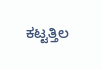ಕಟ್ಟತ್ತಿಲ